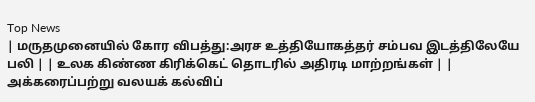Top News
| மருதமுனையில் கோர விபத்து:அரச உத்தியோகத்தர் சம்பவ இடத்திலேயே பலி | | உலக கிண்ண கிரிக்கெட் தொடரில் அதிரடி மாற்றங்கள் | | அக்கரைப்பற்று வலயக் கல்விப்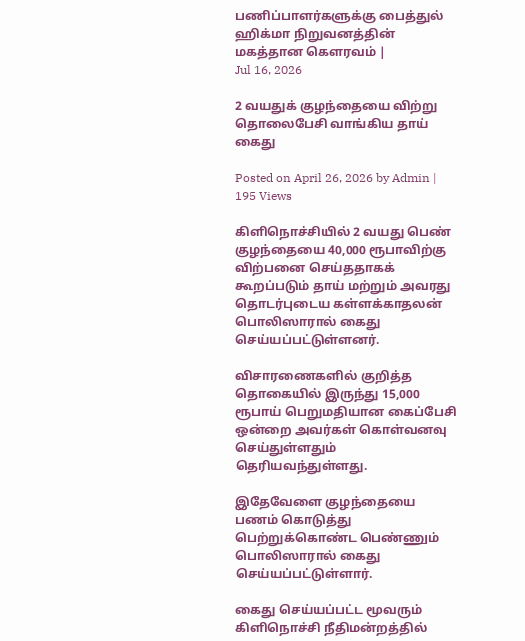பணிப்பாளர்களுக்கு பைத்துல் ஹிக்மா நிறுவனத்தின் மகத்தான கௌரவம் |
Jul 16, 2026

2 வயதுக் குழந்தையை விற்று தொலைபேசி வாங்கிய தாய் கைது

Posted on April 26, 2026 by Admin | 195 Views

கிளிநொச்சியில் 2 வயது பெண் குழந்தையை 40,000 ரூபாவிற்கு விற்பனை செய்ததாகக் கூறப்படும் தாய் மற்றும் அவரது தொடர்புடைய கள்ளக்காதலன் பொலிஸாரால் கைது செய்யப்பட்டுள்ளனர்.

விசாரணைகளில் குறித்த தொகையில் இருந்து 15,000 ரூபாய் பெறுமதியான கைப்பேசி ஒன்றை அவர்கள் கொள்வனவு செய்துள்ளதும் தெரியவந்துள்ளது.

இதேவேளை குழந்தையை பணம் கொடுத்து பெற்றுக்கொண்ட பெண்ணும் பொலிஸாரால் கைது செய்யப்பட்டுள்ளார்.

கைது செய்யப்பட்ட மூவரும் கிளிநொச்சி நீதிமன்றத்தில்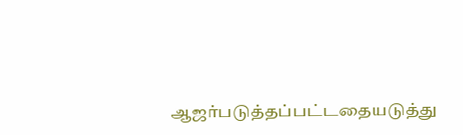ஆஜர்படுத்தப்பட்டதையடுத்து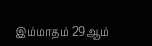இம்மாதம் 29ஆம்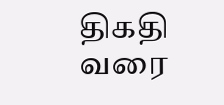திகதி வரை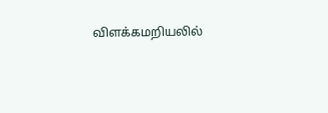விளக்கமறியலில்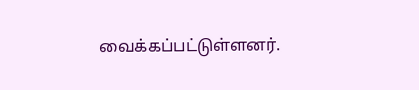வைக்கப்பட்டுள்ளனர்.